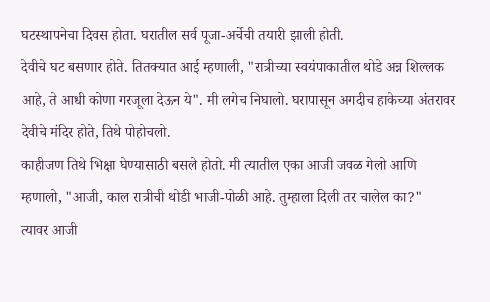घटस्थापनेचा दिवस होता. घरातील सर्व पूजा-अर्चेची तयारी झाली होती.
देवीचे घट बसणार होते. तितक्यात आई म्हणाली, "रात्रीच्या स्वयंपाकातील थोडे अन्न शिल्लक आहे, ते आधी कोणा गरजूला देऊन ये". मी लगेच निघालो. घरापासून अगदीच हाकेच्या अंतरावर देवीचे मंदिर होते, तिथे पोहोचलो.
काहीजण तिथे भिक्षा घेण्यासाठी बसले होतो. मी त्यातील एका आजी जवळ गेलो आणि म्हणालो, "आजी, काल रात्रीची थोडी भाजी-पोळी आहे. तुम्हाला दिली तर चालेल का?"
त्यावर आजी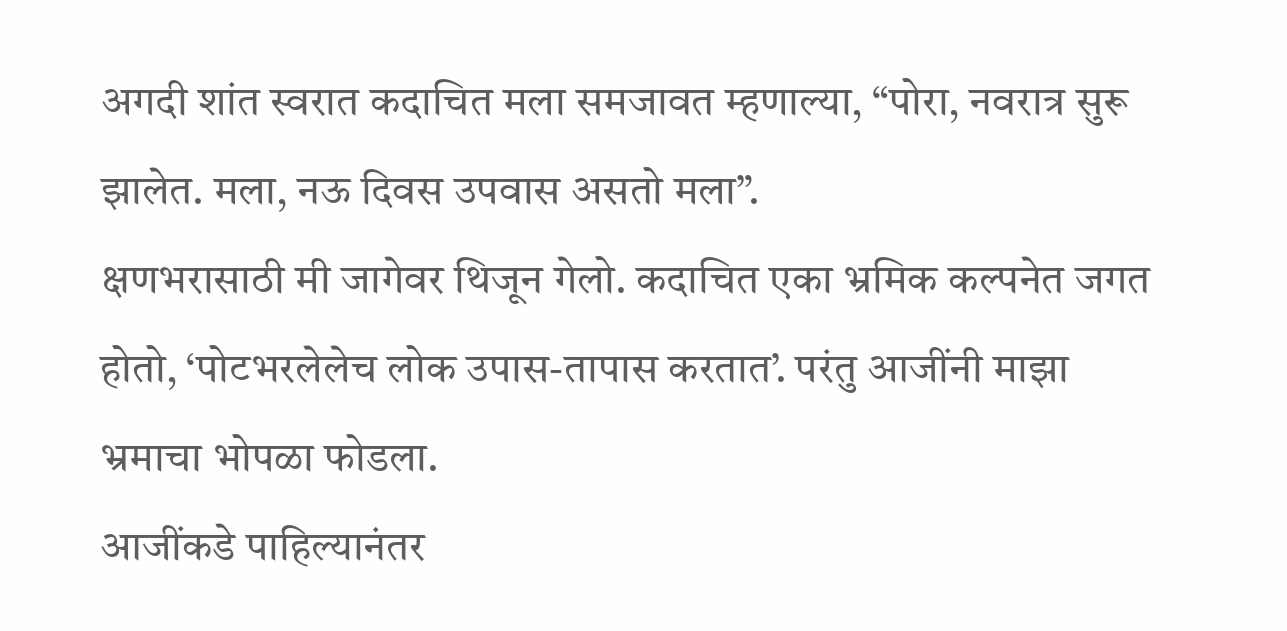अगदी शांत स्वरात कदाचित मला समजावत म्हणाल्या, “पोरा, नवरात्र सुरू झालेत. मला, नऊ दिवस उपवास असतो मला”.
क्षणभरासाठी मी जागेवर थिजून गेलो. कदाचित एका भ्रमिक कल्पनेत जगत होतो, ‘पोटभरलेलेच लोक उपास-तापास करतात’. परंतु आजींनी माझा भ्रमाचा भोपळा फोडला.
आजींकडे पाहिल्यानंतर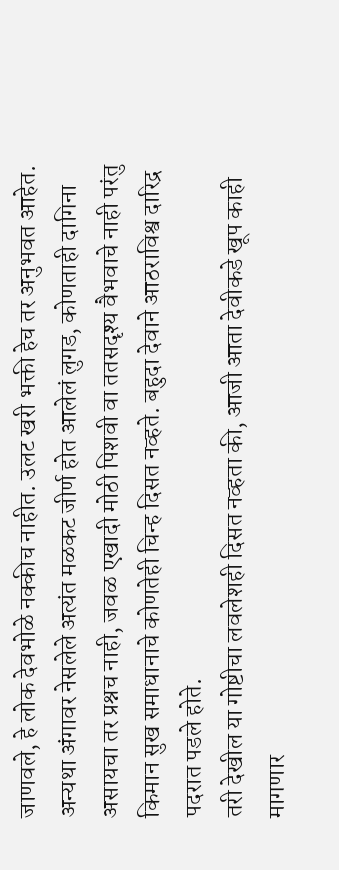जाणवले, हे लोक देवभोळे नक्कीच नाहीत. उलट खरी भक्ती हेच तर अनुभवत आहेत. अन्यथा अंगावर नेसलेले अत्यंत मळकट जीर्ण होत आलेलं लुगड, कोणताही दागिना असायचा तर प्रश्नच नाही, जवळ एखादी मोठी पिशवी वा ततसदृश्य वैभवाचे नाही परंतु किमान सुख समाधानाचे कोणतेही चिन्ह दिसत नव्हते. बहुदा देवाने आठराविश्व दारिद्र पदरात पडले होते.
तरी देखील या गोष्टीचा लवलेशही दिसत नव्हता की, आजी आता देवीकडे खूप काही मागणार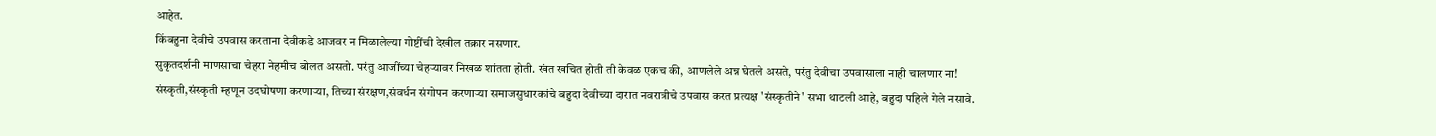आहेत.
किंबहुना देवीचे उपवास करताना देवीकडे आजवर न मिळालेल्या गोष्टींची देखील तक्रार नसणार.
सुकृतदर्शनी माणसाचा चेहरा नेहमीच बोलत असतो. परंतु आजींच्या चेहऱ्यावर निखळ शांतता होती. खंत खचित होती ती केवळ एकच की, आणलेले अन्न घेतले असते, परंतु देवीचा उपवासाला नाही चालणार ना!
संस्कृती,संस्कृती म्हणून उदघोषणा करणाऱ्या, तिच्या संरक्षण,संवर्धन संगोपन करणाऱ्या समाजसुधारकांचे बहुदा देवीच्या दारात नवरात्रीचे उपवास करत प्रत्यक्ष 'संस्कृतीने' सभा थाटली आहे, बहुदा पहिले गेले नसावे.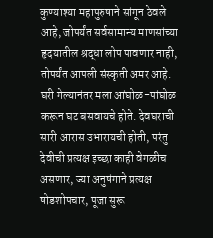कुण्याश्या महापुरुषाने सांगून ठेवले आहे, जोपर्यंत सर्वसामान्य माणसांच्या हृदयातील श्रद्धा लोप पावणार नाही, तोपर्यंत आपली संस्कृती अमर आहे.
घरी गेल्यानंतर मला आंघोळ-पांघोळ करून घट बसवायचे होते. देवघराची सारी आरास उभारायची होती, परंतु देवीची प्रत्यक्ष इच्छा काही वेगळीच असणार, ज्या अनुषंगाने प्रत्यक्ष षोडशोपचार, पूजा सुरू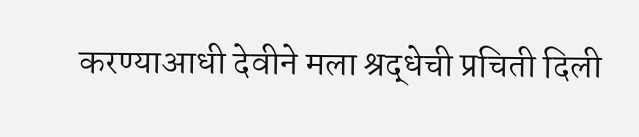करण्याआधी देवीने मला श्रद्धेची प्रचिती दिली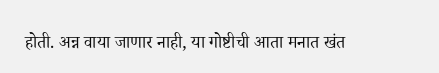होती. अन्न वाया जाणार नाही, या गोष्टीची आता मनात खंत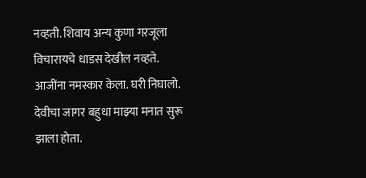नव्हती. शिवाय अन्य कुणा गरजूला विचारायचे धाडस देखील नव्हते.
आजींना नमस्कार केला. घरी निघालो. देवीचा जागर बहुधा माझ्या मनात सुरू झाला होता.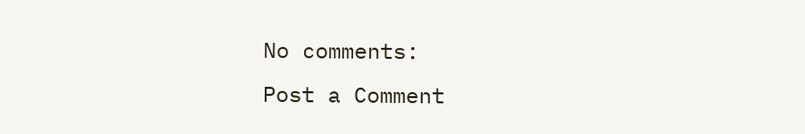No comments:
Post a Comment